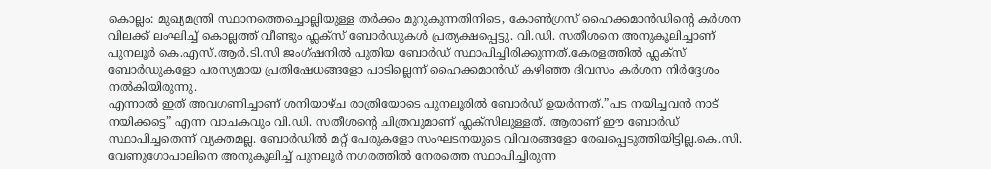കൊല്ലം: മുഖ്യമന്ത്രി സ്ഥാനത്തെച്ചൊല്ലിയുള്ള തർക്കം മുറുകുന്നതിനിടെ, കോൺഗ്രസ് ഹൈക്കമാൻഡിന്റെ കർശന വിലക്ക് ലംഘിച്ച് കൊല്ലത്ത് വീണ്ടും ഫ്ലക്സ് ബോർഡുകൾ പ്രത്യക്ഷപ്പെട്ടു. വി.ഡി. സതീശനെ അനുകൂലിച്ചാണ് പുനലൂർ കെ.എസ്.ആർ.ടി.സി ജംഗ്ഷനിൽ പുതിയ ബോർഡ് സ്ഥാപിച്ചിരിക്കുന്നത്.കേരളത്തിൽ ഫ്ലക്സ് ബോർഡുകളോ പരസ്യമായ പ്രതിഷേധങ്ങളോ പാടില്ലെന്ന് ഹൈക്കമാൻഡ് കഴിഞ്ഞ ദിവസം കർശന നിർദ്ദേശം നൽകിയിരുന്നു.
എന്നാൽ ഇത് അവഗണിച്ചാണ് ശനിയാഴ്ച രാത്രിയോടെ പുനലൂരിൽ ബോർഡ് ഉയർന്നത്.”പട നയിച്ചവൻ നാട് നയിക്കട്ടെ” എന്ന വാചകവും വി.ഡി. സതീശന്റെ ചിത്രവുമാണ് ഫ്ലക്സിലുള്ളത്. ആരാണ് ഈ ബോർഡ് സ്ഥാപിച്ചതെന്ന് വ്യക്തമല്ല. ബോർഡിൽ മറ്റ് പേരുകളോ സംഘടനയുടെ വിവരങ്ങളോ രേഖപ്പെടുത്തിയിട്ടില്ല.കെ.സി. വേണുഗോപാലിനെ അനുകൂലിച്ച് പുനലൂർ നഗരത്തിൽ നേരത്തെ സ്ഥാപിച്ചിരുന്ന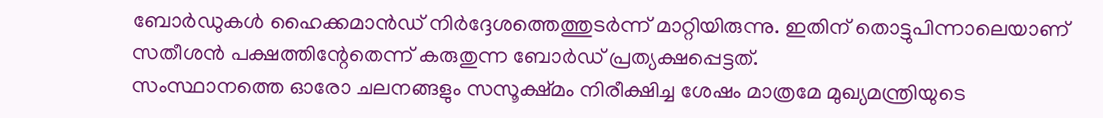ബോർഡുകൾ ഹൈക്കമാൻഡ് നിർദ്ദേശത്തെത്തുടർന്ന് മാറ്റിയിരുന്നു. ഇതിന് തൊട്ടുപിന്നാലെയാണ് സതീശൻ പക്ഷത്തിന്റേതെന്ന് കരുതുന്ന ബോർഡ് പ്രത്യക്ഷപ്പെട്ടത്.
സംസ്ഥാനത്തെ ഓരോ ചലനങ്ങളും സസൂക്ഷ്മം നിരീക്ഷിച്ച ശേഷം മാത്രമേ മുഖ്യമന്ത്രിയുടെ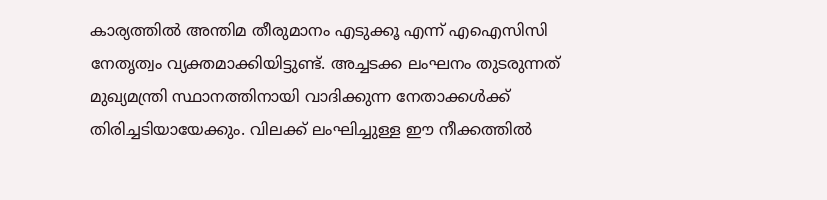കാര്യത്തിൽ അന്തിമ തീരുമാനം എടുക്കൂ എന്ന് എഐസിസി നേതൃത്വം വ്യക്തമാക്കിയിട്ടുണ്ട്. അച്ചടക്ക ലംഘനം തുടരുന്നത് മുഖ്യമന്ത്രി സ്ഥാനത്തിനായി വാദിക്കുന്ന നേതാക്കൾക്ക് തിരിച്ചടിയായേക്കും. വിലക്ക് ലംഘിച്ചുള്ള ഈ നീക്കത്തിൽ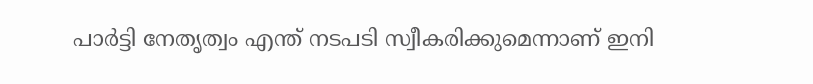പാർട്ടി നേതൃത്വം എന്ത് നടപടി സ്വീകരിക്കുമെന്നാണ് ഇനി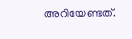അറിയേണ്ടത്.